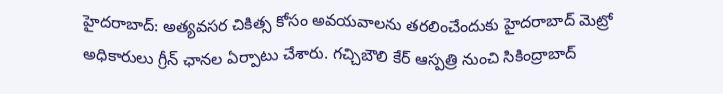హైదరాబాద్: అత్యవసర చికిత్స కోసం అవయవాలను తరలించేందుకు హైదరాబాద్ మెట్రో అధికారులు గ్రీన్ ఛానల ఏర్పాటు చేశారు. గచ్చిబౌలి కేర్ ఆస్పత్రి నుంచి సికింద్రాబాద్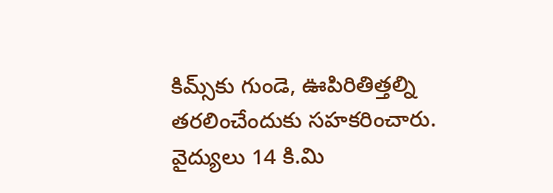కిమ్స్‌కు గుండె, ఊపిరితిత్తల్ని తరలించేందుకు సహకరించారు. వైద్యులు 14 కి.మి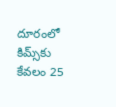దూరంలో కిమ్స్‌కు కేవలం 25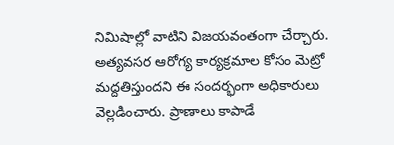నిమిషాల్లో వాటిని విజయవంతంగా చేర్చారు. అత్యవసర ఆరోగ్య కార్యక్రమాల కోసం మెట్రో మద్దతిస్తుందని ఈ సందర్భంగా అధికారులు వెల్లడించారు. ప్రాణాలు కాపాడే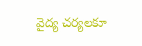వైద్య చర్యలకూ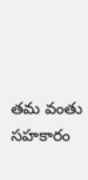తమ వంతు సహకారం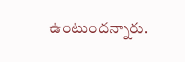ఉంటుందన్నారు.